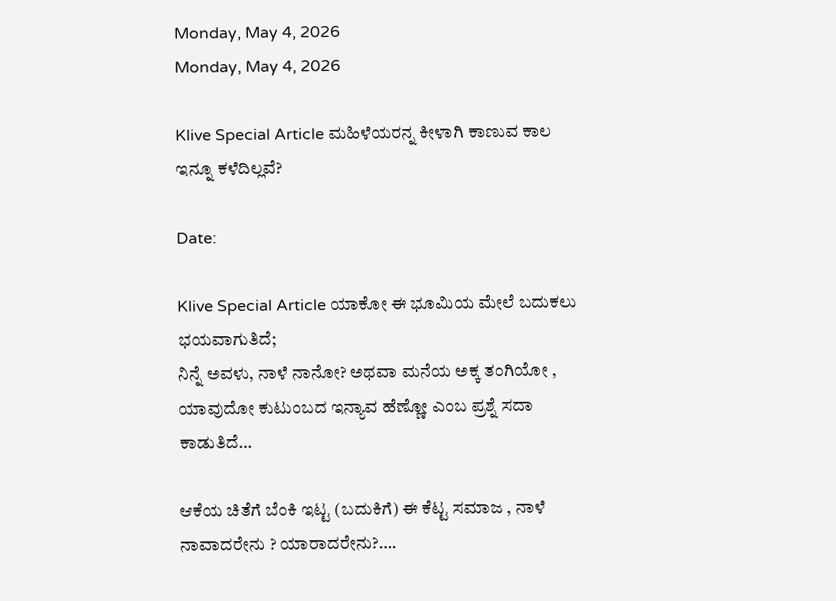Monday, May 4, 2026
Monday, May 4, 2026

Klive Special Article ಮಹಿಳೆಯರನ್ನ ಕೀಳಾಗಿ ಕಾಣುವ ಕಾಲ ಇನ್ನೂ ಕಳೆದಿಲ್ಲವೆ?

Date:

Klive Special Article ಯಾಕೋ ಈ ಭೂಮಿಯ ಮೇಲೆ ಬದುಕಲು ಭಯವಾಗುತಿದೆ;
ನಿನ್ನೆ ಅವಳು, ನಾಳೆ ನಾನೋ? ಅಥವಾ ಮನೆಯ ಅಕ್ಕ ತಂಗಿಯೋ , ಯಾವುದೋ ಕುಟುಂಬದ ಇನ್ಯಾವ ಹೆಣ್ಣೋ ಎಂಬ ಪ್ರಶ್ನೆ ಸದಾ ಕಾಡುತಿದೆ…

ಆಕೆಯ ಚಿತೆಗೆ ಬೆಂಕಿ ಇಟ್ಟ (ಬದುಕಿಗೆ) ಈ ಕೆಟ್ಟ ಸಮಾಜ , ನಾಳೆ ನಾವಾದರೇನು ? ಯಾರಾದರೇನು?….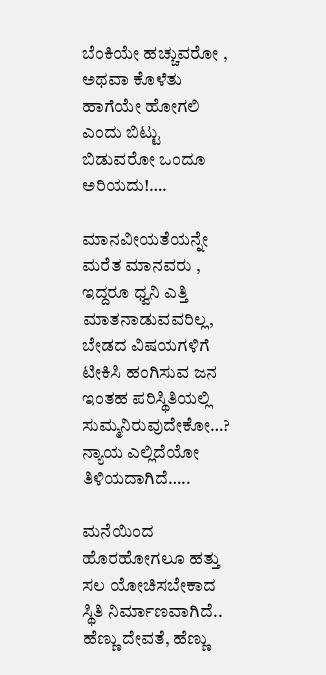ಬೆಂಕಿಯೇ ಹಚ್ಚುವರೋ , ಅಥವಾ ಕೊಳೆತು ಹಾಗೆಯೇ ಹೋಗಲಿ ಎಂದು ಬಿಟ್ಟು ಬಿಡುವರೋ ಒಂದೂ ಅರಿಯದು!….

ಮಾನವೀಯತೆಯನ್ನೇ ಮರೆತ ಮಾನವರು , ಇದ್ದರೂ ಧ್ವನಿ ಎತ್ತಿ ಮಾತನಾಡುವವರಿಲ್ಲ,
ಬೇಡದ ವಿಷಯಗಳಿಗೆ ಟೀಕಿಸಿ ಹಂಗಿಸುವ ಜನ ಇಂತಹ ಪರಿಸ್ಥಿತಿಯಲ್ಲಿ ಸುಮ್ಮನಿರುವುದೇಕೋ…?
ನ್ಯಾಯ ಎಲ್ಲಿದೆಯೋ ತಿಳಿಯದಾಗಿದೆ…..

ಮನೆಯಿಂದ ಹೊರಹೋಗಲೂ ಹತ್ತು ಸಲ ಯೋಚಿಸಬೇಕಾದ ಸ್ಥಿತಿ ನಿರ್ಮಾಣವಾಗಿದೆ..
ಹೆಣ್ಣು ದೇವತೆ, ಹೆಣ್ಣು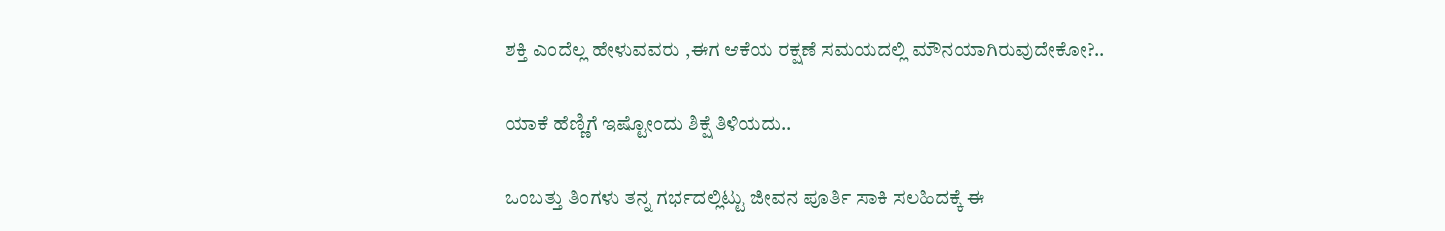ಶಕ್ತಿ ಎಂದೆಲ್ಲ ಹೇಳುವವರು ,ಈಗ ಆಕೆಯ ರಕ್ಷಣೆ ಸಮಯದಲ್ಲಿ ಮೌನಯಾಗಿರುವುದೇಕೋ?..

ಯಾಕೆ ಹೆಣ್ಣಿಗೆ ಇಷ್ಟೋಂದು ಶಿಕ್ಷೆ ತಿಳಿಯದು..

ಒಂಬತ್ತು ತಿಂಗಳು ತನ್ನ ಗರ್ಭದಲ್ಲಿಟ್ಟು ಜೀವನ ಪೂರ್ತಿ ಸಾಕಿ ಸಲಹಿದಕ್ಕೆ ಈ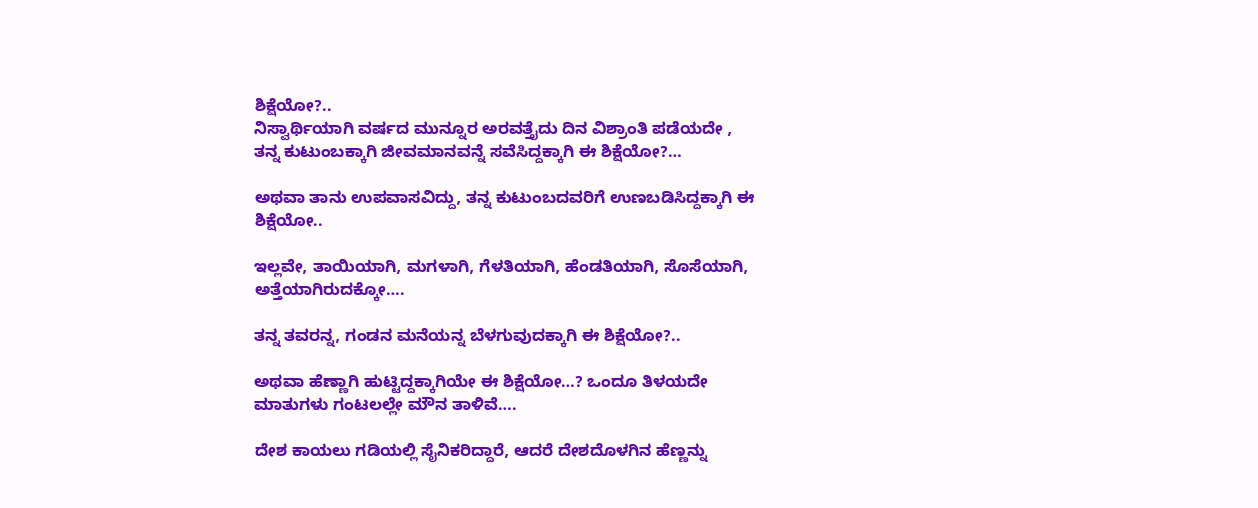ಶಿಕ್ಷೆಯೋ?..
ನಿಸ್ವಾರ್ಥಿಯಾಗಿ ವರ್ಷದ ಮುನ್ನೂರ ಅರವತ್ತೈದು ದಿನ ವಿಶ್ರಾಂತಿ ಪಡೆಯದೇ , ತನ್ನ ಕುಟುಂಬಕ್ಕಾಗಿ ಜೀವಮಾನವನ್ನೆ ಸವೆಸಿದ್ದಕ್ಕಾಗಿ ಈ ಶಿಕ್ಷೆಯೋ?…

ಅಥವಾ ತಾನು ಉಪವಾಸವಿದ್ದು, ತನ್ನ ಕುಟುಂಬದವರಿಗೆ ಉಣಬಡಿಸಿದ್ದಕ್ಕಾಗಿ ಈ ಶಿಕ್ಷೆಯೋ..

ಇಲ್ಲವೇ, ತಾಯಿಯಾಗಿ, ಮಗಳಾಗಿ, ಗೆಳತಿಯಾಗಿ, ಹೆಂಡತಿಯಾಗಿ, ಸೊಸೆಯಾಗಿ, ಅತ್ತೆಯಾಗಿರುದಕ್ಕೋ….

ತನ್ನ ತವರನ್ನ, ಗಂಡನ ಮನೆಯನ್ನ ಬೆಳಗುವುದಕ್ಕಾಗಿ ಈ ಶಿಕ್ಷೆಯೋ?..

ಅಥವಾ ಹೆಣ್ಣಾಗಿ ಹುಟ್ಟಿದ್ದಕ್ಕಾಗಿಯೇ ಈ ಶಿಕ್ಷೆಯೋ…? ಒಂದೂ ತಿಳಯದೇ ಮಾತುಗಳು ಗಂಟಲಲ್ಲೇ ಮೌನ ತಾಳಿವೆ….

ದೇಶ ಕಾಯಲು ಗಡಿಯಲ್ಲಿ ಸೈನಿಕರಿದ್ದಾರೆ, ಆದರೆ ದೇಶದೊಳಗಿನ ಹೆಣ್ಣನ್ನು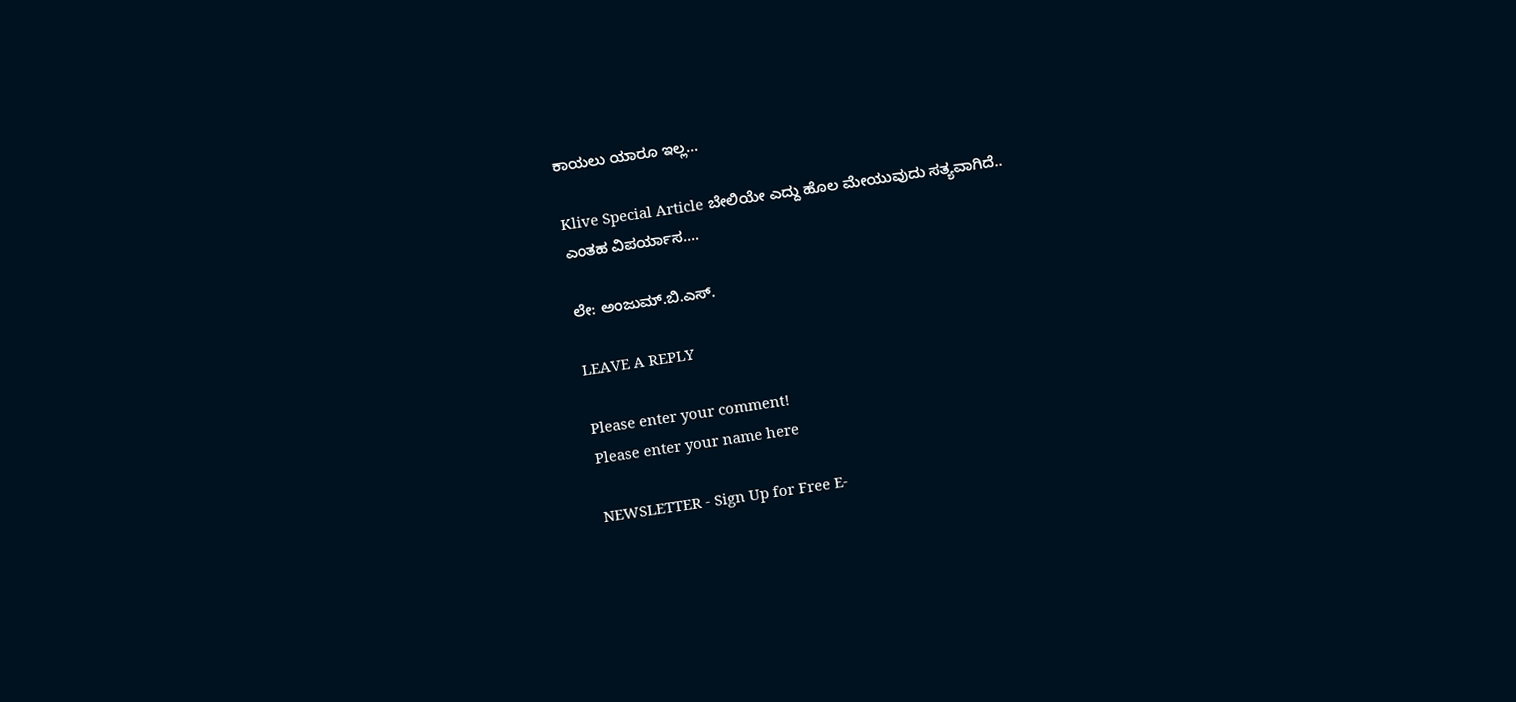ಕಾಯಲು ಯಾರೂ ಇಲ್ಲ…

Klive Special Article ಬೇಲಿಯೇ ಎದ್ದು ಹೊಲ ಮೇಯುವುದು ಸತ್ಯವಾಗಿದೆ..
ಎಂತಹ ವಿಪರ್ಯಾಸ….

ಲೇ: ಅಂಜುಮ್.ಬಿ.ಎಸ್.

LEAVE A REPLY

Please enter your comment!
Please enter your name here

NEWSLETTER - Sign Up for Free E-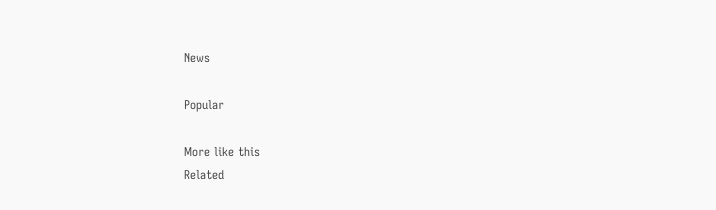News

Popular

More like this
Related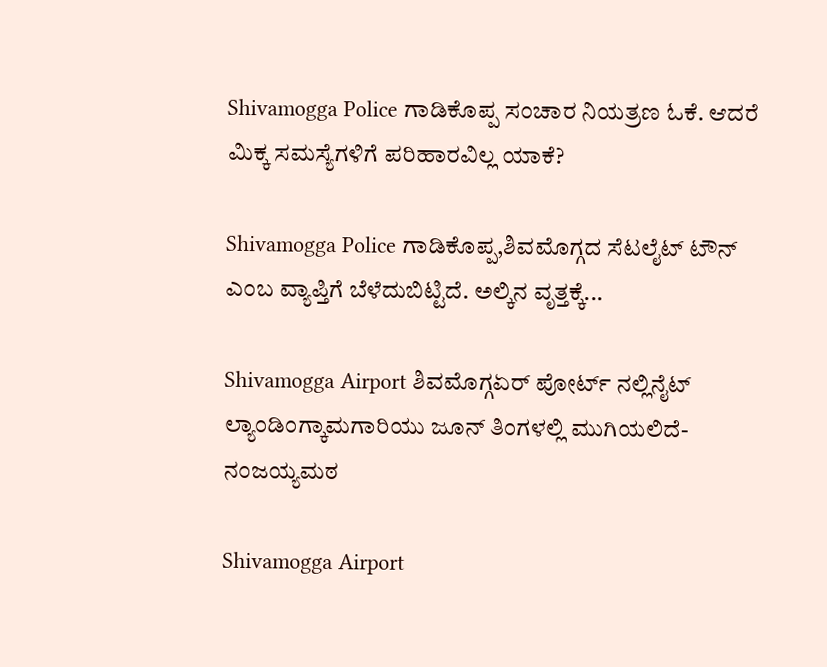Shivamogga Police ಗಾಡಿಕೊಪ್ಪ ಸಂಚಾರ ನಿಯತ್ರಣ ಓಕೆ. ಆದರೆ ಮಿಕ್ಕ ಸಮಸ್ಯೆಗಳಿಗೆ ಪರಿಹಾರವಿಲ್ಲ ಯಾಕೆ?

Shivamogga Police ಗಾಡಿಕೊಪ್ಪ‌,ಶಿವಮೊಗ್ಗದ ಸೆಟಲೈಟ್ ಟೌನ್ ಎಂಬ ವ್ಯಾಪ್ತಿಗೆ ಬೆಳೆದುಬಿಟ್ಟಿದೆ. ಅಲ್ಕಿನ ವೃತ್ತಕ್ಕೆ...

Shivamogga Airport ಶಿವಮೊಗ್ಗಏರ್ ಪೋರ್ಟ್ ನಲ್ಲಿನೈಟ್ ಲ್ಯಾಂಡಿಂಗ್ಕಾಮಗಾರಿಯು ಜೂನ್ ತಿಂಗಳಲ್ಲಿ ಮುಗಿಯಲಿದೆ- ನಂಜಯ್ಯ‌ಮಠ

Shivamogga Airport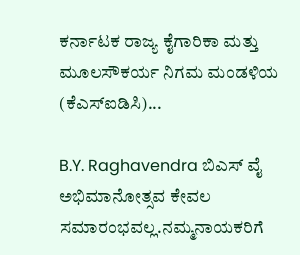ಕರ್ನಾಟಕ ರಾಜ್ಯ ಕೈಗಾರಿಕಾ ಮತ್ತು ಮೂಲಸೌಕರ್ಯ ನಿಗಮ ಮಂಡಳಿಯ (ಕೆಎಸ್‌ಐಡಿಸಿ)...

B.Y. Raghavendra ಬಿಎಸ್ ವೈ ಅಭಿಮಾನೋತ್ಸವ ಕೇವಲ ಸಮಾರಂಭವಲ್ಲ.ನಮ್ಮನಾಯಕರಿಗೆ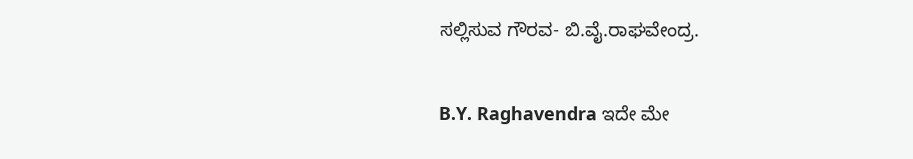ಸಲ್ಲಿಸುವ ಗೌರವ- ಬಿ.ವೈ.ರಾಘವೇಂದ್ರ.

B.Y. Raghavendra ಇದೇ ಮೇ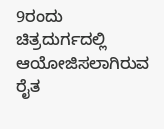9ರಂದು ಚಿತ್ರದುರ್ಗದಲ್ಲಿ ಆಯೋಜಿಸಲಾಗಿರುವ ರೈತ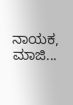ನಾಯಕ, ಮಾಜಿ...